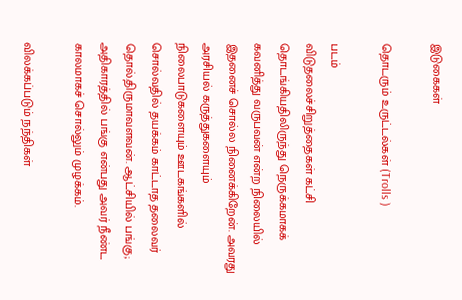இடுகைகள்

தொடரும் உருட்டல்கள் (Trolls )

படம்
விடுதலைச்சிறுத்தைகள் கட்சி தொடங்கியதிலிருந்து நெருக்கமாகக் கவனித்து வருபவன் என்ற நிலையில் இதனைச் சொல்ல நினைக்கிறேன். அவரது அரசியல் கருத்துகளையும் நிலைபாடுகளையும் ஊடகங்களில் சொல்வதில் தயக்கம் காட்டாத தலைவர் தொல்.திருமாவளவன். ஆட்சியில் பங்கு; அதிகாரத்தில் பங்கு என்பது அவர் நீண்ட காலமாகச் சொல்லும் முழக்கம்.

விலக்கப்படும் நந்திகள்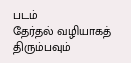படம்
தேர்தல் வழியாகத் திரும்பவும்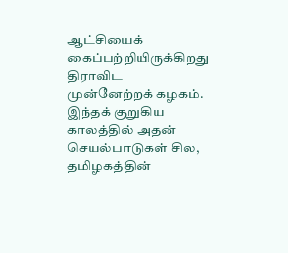ஆட்சியைக் கைப்பற்றியிருக்கிறது திராவிட முன்னேற்றக் கழகம். இந்தக் குறுகிய காலத்தில் அதன் செயல்பாடுகள் சில, தமிழகத்தின்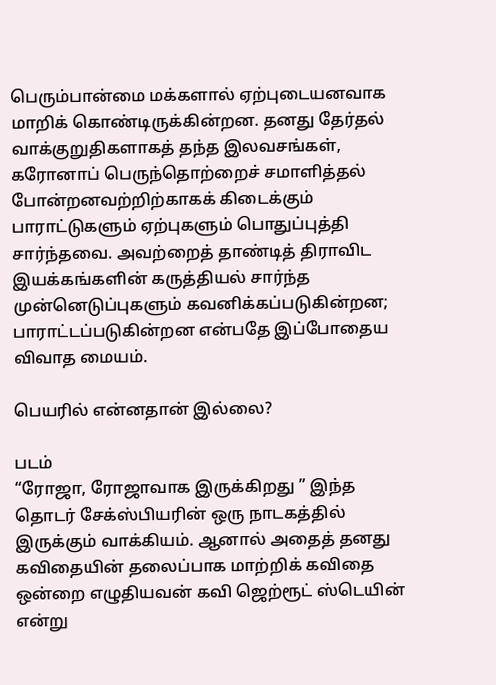பெரும்பான்மை மக்களால் ஏற்புடையனவாக மாறிக் கொண்டிருக்கின்றன. தனது தேர்தல் வாக்குறுதிகளாகத் தந்த இலவசங்கள், கரோனாப் பெருந்தொற்றைச் சமாளித்தல் போன்றனவற்றிற்காகக் கிடைக்கும் பாராட்டுகளும் ஏற்புகளும் பொதுப்புத்தி சார்ந்தவை. அவற்றைத் தாண்டித் திராவிட இயக்கங்களின் கருத்தியல் சார்ந்த முன்னெடுப்புகளும் கவனிக்கப்படுகின்றன; பாராட்டப்படுகின்றன என்பதே இப்போதைய விவாத மையம்.

பெயரில் என்னதான் இல்லை?

படம்
“ரோஜா, ரோஜாவாக இருக்கிறது ” இந்த தொடர் சேக்ஸ்பியரின் ஒரு நாடகத்தில் இருக்கும் வாக்கியம். ஆனால் அதைத் தனது கவிதையின் தலைப்பாக மாற்றிக் கவிதை ஒன்றை எழுதியவன் கவி ஜெற்ரூட் ஸ்டெயின் என்று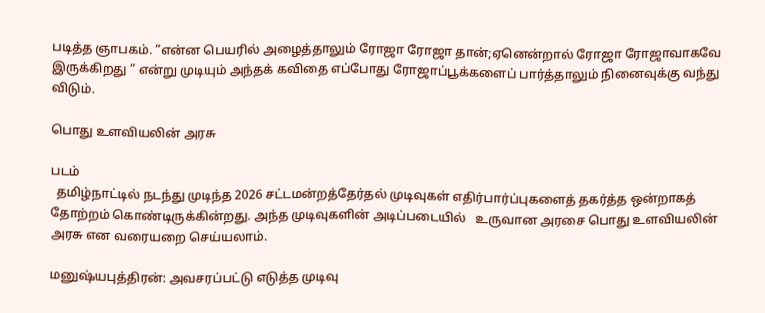படித்த ஞாபகம். “என்ன பெயரில் அழைத்தாலும் ரோஜா ரோஜா தான்;ஏனென்றால் ரோஜா ரோஜாவாகவே இருக்கிறது ” என்று முடியும் அந்தக் கவிதை எப்போது ரோஜாப்பூக்களைப் பார்த்தாலும் நினைவுக்கு வந்து விடும்.

பொது உளவியலின் அரசு

படம்
  தமிழ்நாட்டில் நடந்து முடிந்த 2026 சட்டமன்றத்தேர்தல் முடிவுகள் எதிர்பார்ப்புகளைத் தகர்த்த ஒன்றாகத் தோற்றம் கொண்டிருக்கின்றது. அந்த முடிவுகளின் அடிப்படையில்   உருவான அரசை பொது உளவியலின் அரசு என வரையறை செய்யலாம்.

மனுஷ்யபுத்திரன்: அவசரப்பட்டு எடுத்த முடிவு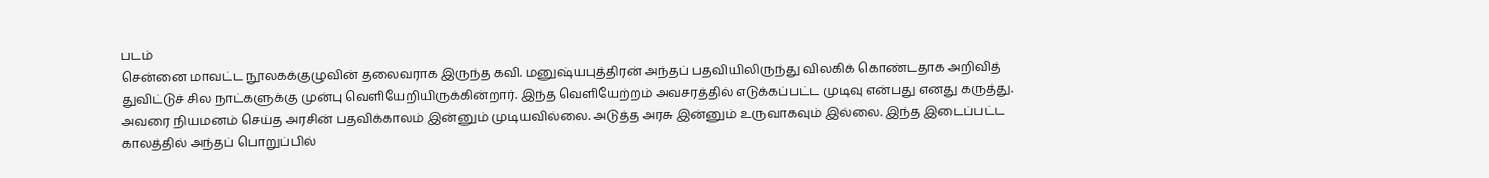படம்
சென்னை மாவட்ட நூலகக்குழுவின் தலைவராக இருந்த கவி. மனுஷ்யபுத்திரன் அந்தப் பதவியிலிருந்து விலகிக் கொண்டதாக அறிவித் துவிட்டுச் சில நாட்களுக்கு முன்பு வெளியேறியிருக்கின்றார். இந்த வெளியேற்றம் அவசரத்தில் எடுக்கப்பட்ட முடிவு என்பது எனது கருத்து. அவரை நியமனம் செய்த அரசின் பதவிக்காலம் இன்னும் முடியவில்லை. அடுத்த அரசு இன்னும் உருவாகவும் இல்லை. இந்த இடைப்பட்ட காலத்தில் அந்தப் பொறுப்பில்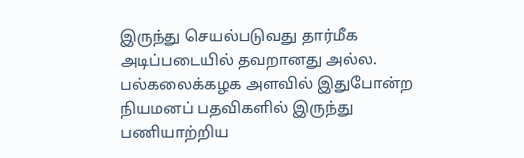இருந்து செயல்படுவது தார்மீக அடிப்படையில் தவறானது அல்ல. பல்கலைக்கழக அளவில் இதுபோன்ற நியமனப் பதவிகளில் இருந்து பணியாற்றிய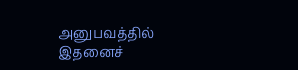அனுபவத்தில் இதனைச்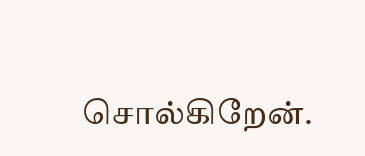சொல்கிறேன்.